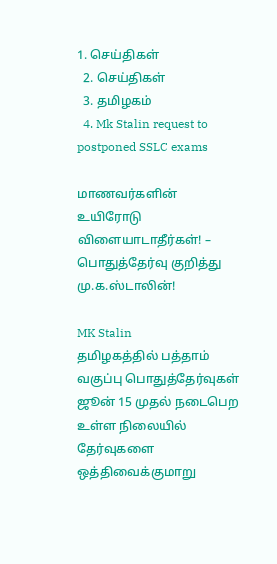1. செய்திகள்
  2. செய்திகள்
  3. த‌மிழக‌ம்
  4. Mk Stalin request to postponed SSLC exams

மாணவர்களின் உயிரோடு விளையாடாதீர்கள்! – பொதுத்தேர்வு குறித்து மு.க.ஸ்டாலின்!

MK Stalin
தமிழகத்தில் பத்தாம் வகுப்பு பொதுத்தேர்வுகள் ஜூன் 15 முதல் நடைபெற உள்ள நிலையில் தேர்வுகளை ஒத்திவைக்குமாறு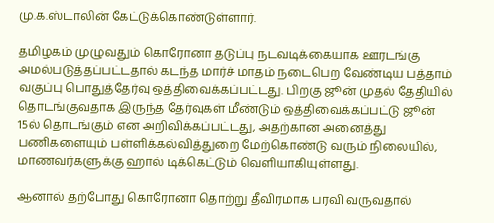மு.க.ஸ்டாலின் கேட்டுக்கொண்டுள்ளார்.

தமிழகம் முழுவதும் கொரோனா தடுப்பு நடவடிக்கையாக ஊரடங்கு அமல்படுத்தப்பட்டதால் கடந்த மார்ச் மாதம் நடைபெற வேண்டிய பத்தாம் வகுப்பு பொதுத்தேர்வு ஒத்திவைக்கப்பட்டது. பிறகு ஜூன் முதல் தேதியில் தொடங்குவதாக இருந்த தேர்வுகள் மீண்டும் ஒத்திவைக்கப்பட்டு ஜூன் 15ல் தொடங்கும் என அறிவிக்கப்பட்டது, அதற்கான அனைத்து பணிகளையும் பள்ளிக்கல்வித்துறை மேற்கொண்டு வரும் நிலையில், மாணவர்களுக்கு ஹால் டிக்கெட்டும் வெளியாகியுள்ளது.

ஆனால் தற்போது கொரோனா தொற்று தீவிரமாக பரவி வருவதால்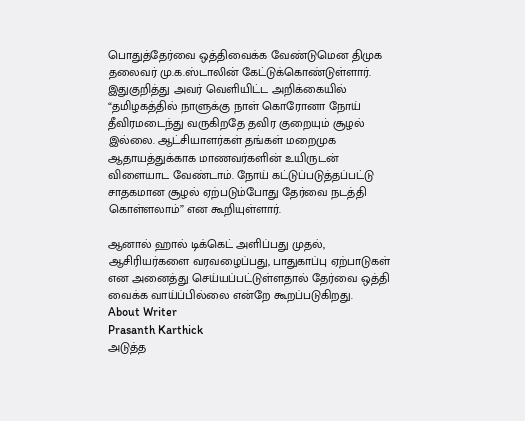பொதுத்தேர்வை ஒத்திவைக்க வேண்டுமென திமுக தலைவர் மு.க.ஸ்டாலின் கேட்டுக்கொண்டுள்ளார். இதுகுறித்து அவர் வெளியிட்ட அறிக்கையில் “தமிழகத்தில் நாளுக்கு நாள் கொரோனா நோய் தீவிரமடைந்து வருகிறதே தவிர குறையும் சூழல் இல்லை. ஆட்சியாளர்கள் தங்கள் மறைமுக ஆதாயத்துக்காக மாணவர்களின் உயிருடன் விளையாட வேண்டாம். நோய் கட்டுப்படுத்தப்பட்டு சாதகமான சூழல் ஏற்படும்போது தேர்வை நடத்தி கொள்ளலாம்” என கூறியுள்ளார்.

ஆனால் ஹால் டிக்கெட் அளிப்பது முதல், ஆசிரியர்களை வரவழைப்பது, பாதுகாப்பு ஏற்பாடுகள் என அனைத்து செய்யப்பட்டுள்ளதால் தேர்வை ஒத்தி வைக்க வாய்ப்பில்லை என்றே கூறப்படுகிறது.
About Writer
Prasanth Karthick
அடுத்த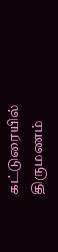கட்டுரையில்
திருமணம்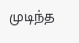முடிந்த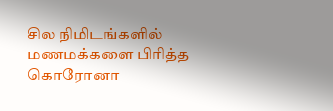சில நிமிடங்களில் மணமக்களை பிரித்த கொரோனா